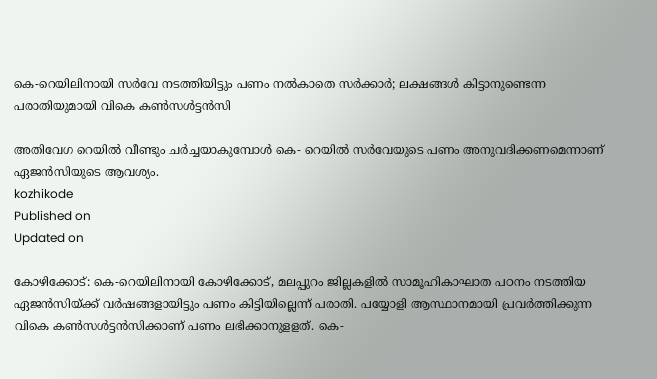കെ-റെയിലിനായി സർവേ നടത്തിയിട്ടും പണം നൽകാതെ സർക്കാർ; ലക്ഷങ്ങൾ കിട്ടാനുണ്ടെന്ന പരാതിയുമായി വികെ കൺസൾട്ടൻസി

അതിവേഗ റെയിൽ വീണ്ടും ചർച്ചയാകുമ്പോൾ കെ- റെയിൽ സർവേയുടെ പണം അനുവദിക്കണമെന്നാണ് ഏജൻസിയുടെ ആവശ്യം.
kozhikode
Published on
Updated on

കോഴിക്കോട്: കെ-റെയിലിനായി കോഴിക്കോട്, മലപ്പുറം ജില്ലകളിൽ സാമൂഹികാഘാത പഠനം നടത്തിയ ഏജൻസിയ്ക്ക് വർഷങ്ങളായിട്ടും പണം കിട്ടിയില്ലെന്ന് പരാതി. പയ്യോളി ആസ്ഥാനമായി പ്രവർത്തിക്കുന്ന വികെ കൺസൾട്ടൻസിക്കാണ് പണം ലഭിക്കാനുളളത്. കെ-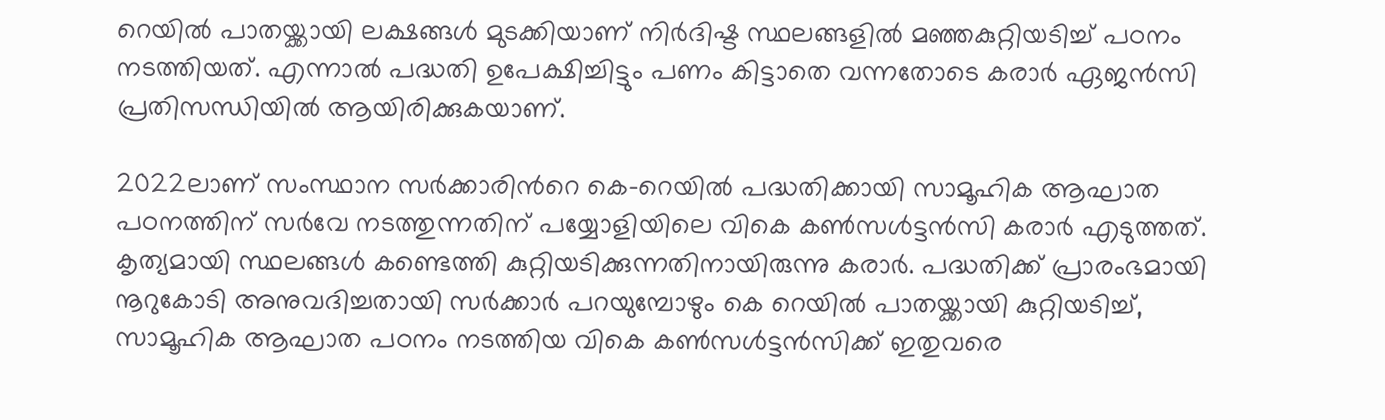റെയിൽ പാതയ്ക്കായി ലക്ഷങ്ങൾ മുടക്കിയാണ് നിർദിഷ്ട സ്ഥലങ്ങളിൽ മഞ്ഞകുറ്റിയടിച്ച് പഠനം നടത്തിയത്. എന്നാൽ പദ്ധതി ഉപേക്ഷിച്ചിട്ടും പണം കിട്ടാതെ വന്നതോടെ കരാർ ഏജൻസി പ്രതിസന്ധിയിൽ ആയിരിക്കുകയാണ്.

2022ലാണ് സംസ്ഥാന സർക്കാരിന്‍റെ കെ-റെയിൽ പദ്ധതിക്കായി സാമൂഹിക ആഘാത പഠനത്തിന് സർവേ നടത്തുന്നതിന് പയ്യോളിയിലെ വികെ കൺസൾട്ടൻസി കരാർ എടുത്തത്. കൃത്യമായി സ്ഥലങ്ങൾ കണ്ടെത്തി കുറ്റിയടിക്കുന്നതിനായിരുന്നു കരാർ. പദ്ധതിക്ക് പ്രാരംഭമായി നൂറുകോടി അനുവദിച്ചതായി സർക്കാർ പറയുമ്പോഴും കെ റെയിൽ പാതയ്ക്കായി കുറ്റിയടിച്ച്, സാമൂഹിക ആഘാത പഠനം നടത്തിയ വികെ കൺസൾട്ടൻസിക്ക് ഇതുവരെ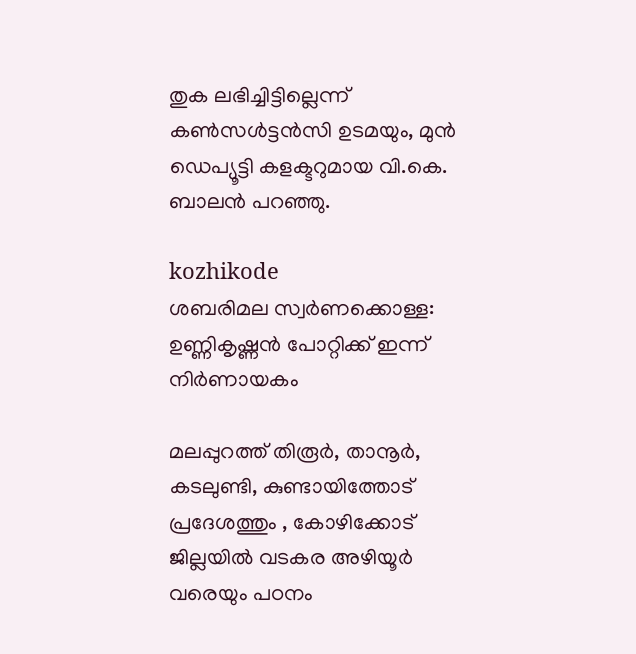തുക ലഭിച്ചിട്ടില്ലെന്ന് കൺസൾട്ടൻസി ഉടമയും, മുൻ ഡെപ്യൂട്ടി കളക്ടറുമായ വി.കെ. ബാലൻ പറഞ്ഞു.

kozhikode
ശബരിമല സ്വർണക്കൊള്ള: ഉണ്ണികൃഷ്ണൻ പോറ്റിക്ക് ഇന്ന് നിർണായകം

മലപ്പുറത്ത് തിരൂർ, താനൂർ, കടലുണ്ടി, കുണ്ടായിത്തോട് പ്രദേശത്തും , കോഴിക്കോട് ജില്ലയിൽ വടകര അഴിയൂർ വരെയും പഠനം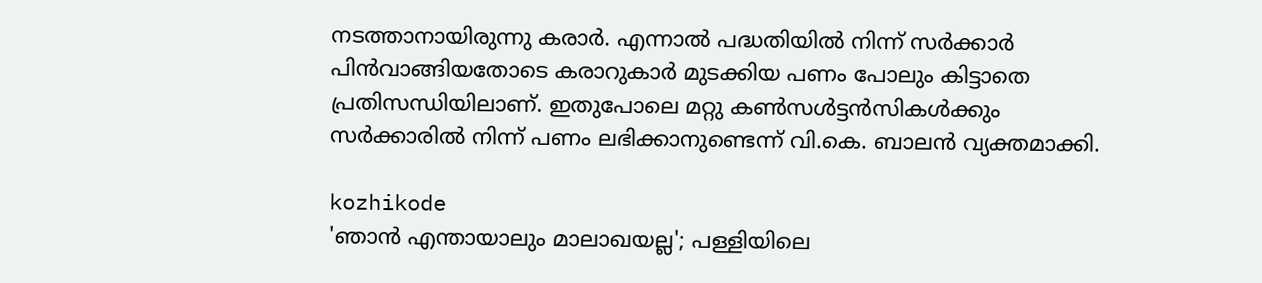നടത്താനായിരുന്നു കരാർ. എന്നാൽ പദ്ധതിയിൽ നിന്ന് സർക്കാർ പിൻവാങ്ങിയതോടെ കരാറുകാർ മുടക്കിയ പണം പോലും കിട്ടാതെ പ്രതിസന്ധിയിലാണ്. ഇതുപോലെ മറ്റു കൺസൾട്ടൻസികൾക്കും സർക്കാരിൽ നിന്ന് പണം ലഭിക്കാനുണ്ടെന്ന് വി.കെ. ബാലൻ വ്യക്തമാക്കി.

kozhikode
'ഞാൻ എന്തായാലും മാലാഖയല്ല'; പള്ളിയിലെ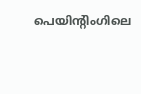പെയിന്റിംഗിലെ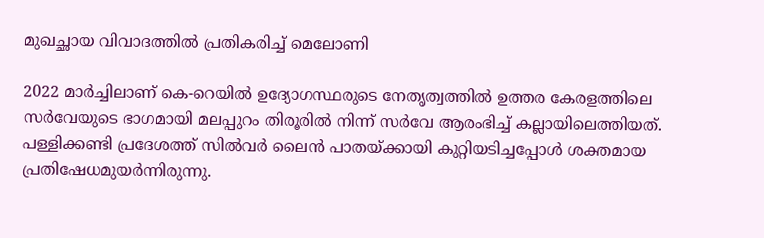മുഖച്ഛായ വിവാദത്തിൽ പ്രതികരിച്ച് മെലോണി

2022 മാർച്ചിലാണ് കെ-റെയിൽ ഉദ്യോഗസ്ഥരുടെ നേതൃത്വത്തിൽ ഉത്തര കേരളത്തിലെ സർവേയുടെ ഭാഗമായി മലപ്പുറം തിരൂരിൽ നിന്ന് സർവേ ആരംഭിച്ച് കല്ലായിലെത്തിയത്. പള്ളിക്കണ്ടി പ്രദേശത്ത് സിൽവർ ലൈൻ പാതയ്ക്കായി കുറ്റിയടിച്ചപ്പോൾ ശക്തമായ പ്രതിഷേധമുയർന്നിരുന്നു.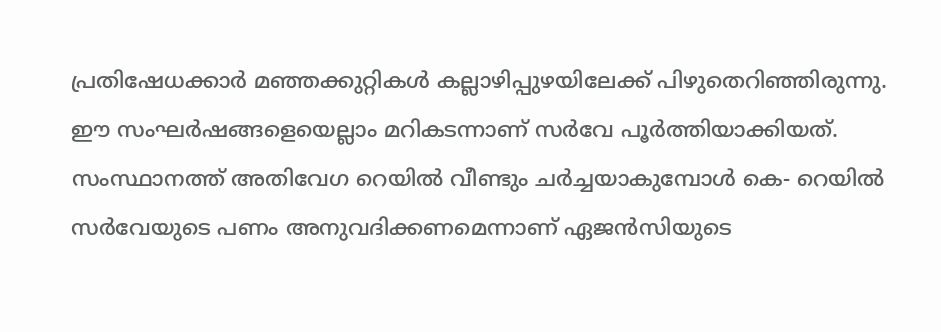പ്രതിഷേധക്കാർ മഞ്ഞക്കുറ്റികൾ കല്ലാഴിപ്പുഴയിലേക്ക് പിഴുതെറിഞ്ഞിരുന്നു. ഈ സംഘർഷങ്ങളെയെല്ലാം മറികടന്നാണ് സർവേ പൂർത്തിയാക്കിയത്. സംസ്ഥാനത്ത് അതിവേഗ റെയിൽ വീണ്ടും ചർച്ചയാകുമ്പോൾ കെ- റെയിൽ സർവേയുടെ പണം അനുവദിക്കണമെന്നാണ് ഏജൻസിയുടെ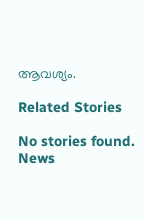ആവശ്യം.

Related Stories

No stories found.
News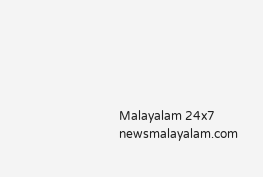Malayalam 24x7
newsmalayalam.com